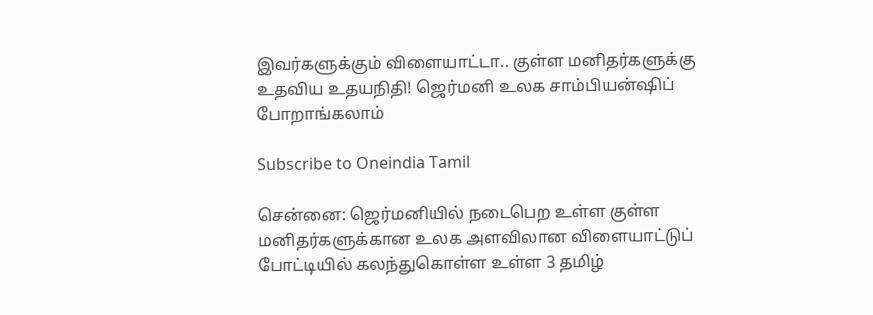இவர்களுக்கும் விளையாட்டா.. குள்ள மனிதர்களுக்கு உதவிய உதயநிதி! ஜெர்மனி உலக சாம்பியன்ஷிப் போறாங்கலாம்

Subscribe to Oneindia Tamil

சென்னை: ஜெர்மனியில் நடைபெற உள்ள குள்ள மனிதர்களுக்கான உலக அளவிலான விளையாட்டுப் போட்டியில் கலந்துகொள்ள உள்ள 3 தமிழ்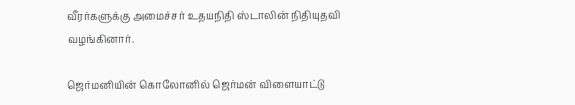வீரர்களுக்கு அமைச்சர் உதயநிதி ஸ்டாலின் நிதியுதவி வழங்கினார்.

ஜெர்மனியின் கொலோனில் ஜெர்மன் விளையாட்டு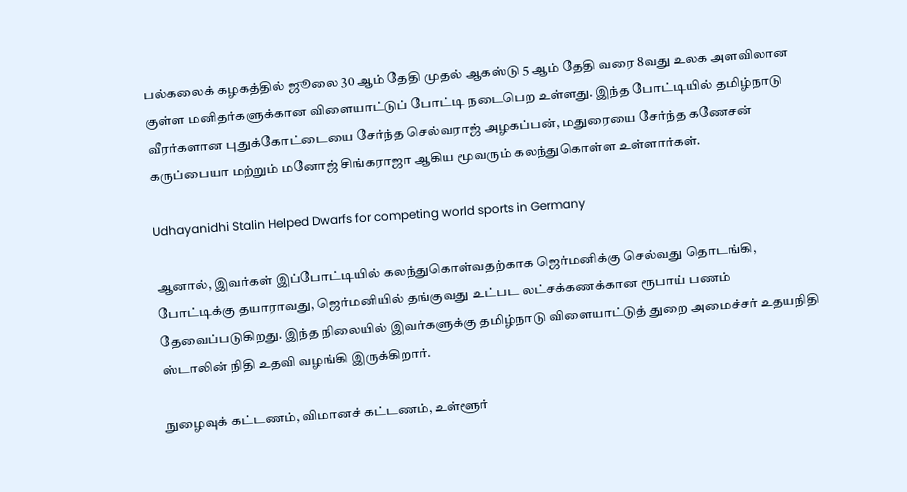பல்கலைக் கழகத்தில் ஜூலை 30 ஆம் தேதி முதல் ஆகஸ்டு 5 ஆம் தேதி வரை 8வது உலக அளவிலான குள்ள மனிதர்களுக்கான விளையாட்டுப் போட்டி நடைபெற உள்ளது. இந்த போட்டியில் தமிழ்நாடு வீரர்களான புதுக்கோட்டையை சேர்ந்த செல்வராஜ் அழகப்பன், மதுரையை சேர்ந்த கணேசன் கருப்பையா மற்றும் மனோஜ் சிங்கராஜா ஆகிய மூவரும் கலந்துகொள்ள உள்ளார்கள்.

Udhayanidhi Stalin Helped Dwarfs for competing world sports in Germany

ஆனால், இவர்கள் இப்போட்டியில் கலந்துகொள்வதற்காக ஜெர்மனிக்கு செல்வது தொடங்கி, போட்டிக்கு தயாராவது, ஜெர்மனியில் தங்குவது உட்பட லட்சக்கணக்கான ரூபாய் பணம் தேவைப்படுகிறது. இந்த நிலையில் இவர்களுக்கு தமிழ்நாடு விளையாட்டுத் துறை அமைச்சர் உதயநிதி ஸ்டாலின் நிதி உதவி வழங்கி இருக்கிறார்.

நுழைவுக் கட்டணம், விமானச் கட்டணம், உள்ளூர்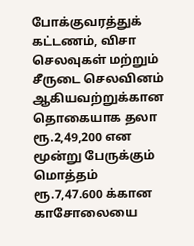போக்குவரத்துக் கட்டணம், விசா செலவுகள் மற்றும் சீருடை செலவினம் ஆகியவற்றுக்கான தொகையாக தலா ரூ.2,49,200 என மூன்று பேருக்கும் மொத்தம் ரூ.7,47.600 க்கான காசோலையை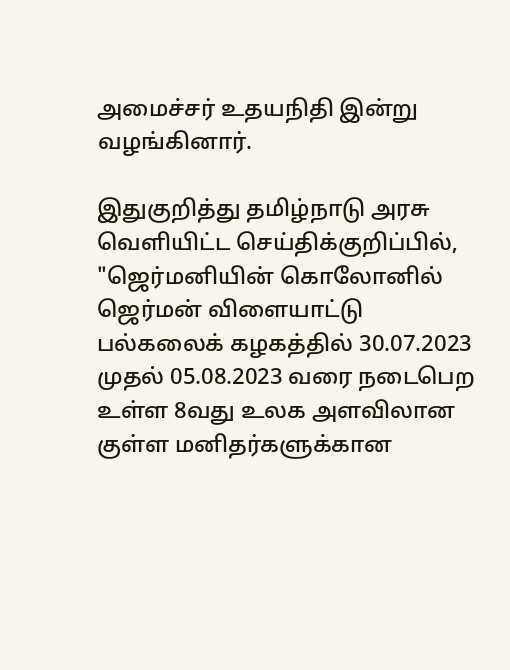அமைச்சர் உதயநிதி இன்று வழங்கினார்.

இதுகுறித்து தமிழ்நாடு அரசு வெளியிட்ட செய்திக்குறிப்பில், "ஜெர்மனியின் கொலோனில் ஜெர்மன் விளையாட்டு பல்கலைக் கழகத்தில் 30.07.2023 முதல் 05.08.2023 வரை நடைபெற உள்ள 8வது உலக அளவிலான குள்ள மனிதர்களுக்கான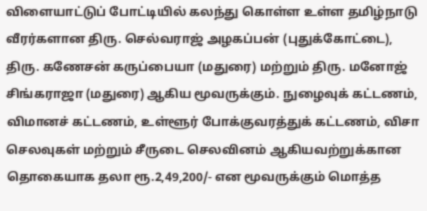விளையாட்டுப் போட்டியில் கலந்து கொள்ள உள்ள தமிழ்நாடு வீரர்களான திரு. செல்வராஜ் அழகப்பன் (புதுக்கோட்டை), திரு. கணேசன் கருப்பையா (மதுரை) மற்றும் திரு. மனோஜ் சிங்கராஜா (மதுரை) ஆகிய மூவருக்கும். நுழைவுக் கட்டணம், விமானச் கட்டணம், உள்ளூர் போக்குவரத்துக் கட்டணம், விசா செலவுகள் மற்றும் சீருடை செலவினம் ஆகியவற்றுக்கான தொகையாக தலா ரூ.2,49,200/- என மூவருக்கும் மொத்த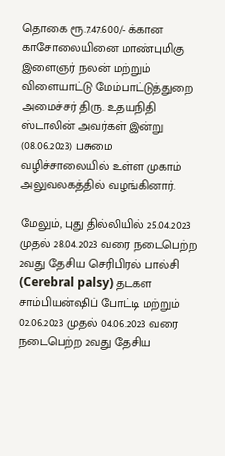தொகை ரூ.7.47.600/- க்கான காசோலையினை மாண்புமிகு இளைஞர் நலன் மற்றும் விளையாட்டு மேம்பாட்டுத்துறை அமைச்சர் திரு. உதயநிதி ஸ்டாலின் அவர்கள் இன்று (08.06.2023) பசுமை வழிச்சாலையில் உள்ள முகாம் அலுவலகத்தில் வழங்கினார்.

மேலும், புது தில்லியில் 25.04.2023 முதல் 28.04.2023 வரை நடைபெற்ற 2வது தேசிய செரிபிரல் பால்சி (Cerebral palsy) தடகள சாம்பியன்ஷிப் போட்டி மற்றும் 02.06.2023 முதல் 04.06.2023 வரை நடைபெற்ற 2வது தேசிய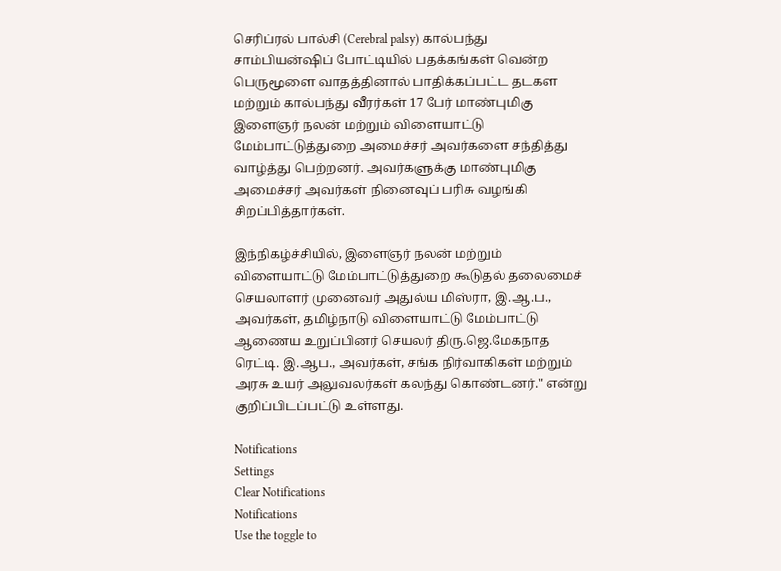செரிப்ரல் பால்சி (Cerebral palsy) கால்பந்து சாம்பியன்ஷிப் போட்டியில் பதக்கங்கள் வென்ற பெருமூளை வாதத்தினால் பாதிக்கப்பட்ட தடகள மற்றும் கால்பந்து வீரர்கள் 17 பேர் மாண்புமிகு இளைஞர் நலன் மற்றும் விளையாட்டு மேம்பாட்டுத்துறை அமைச்சர் அவர்களை சந்தித்து வாழ்த்து பெற்றனர். அவர்களுக்கு மாண்புமிகு அமைச்சர் அவர்கள் நினைவுப் பரிசு வழங்கி சிறப்பித்தார்கள்.

இந்நிகழ்ச்சியில், இளைஞர் நலன் மற்றும் விளையாட்டு மேம்பாட்டுத்துறை கூடுதல் தலைமைச் செயலாளர் முனைவர் அதுல்ய மிஸ்ரா, இ.ஆ.ப., அவர்கள், தமிழ்நாடு விளையாட்டு மேம்பாட்டு ஆணைய உறுப்பினர் செயலர் திரு.ஜெ.மேகநாத ரெட்டி. இ.ஆப., அவர்கள், சங்க நிர்வாகிகள் மற்றும் அரசு உயர் அலுவலர்கள் கலந்து கொண்டனர்." என்று குறிப்பிடப்பட்டு உள்ளது.

Notifications
Settings
Clear Notifications
Notifications
Use the toggle to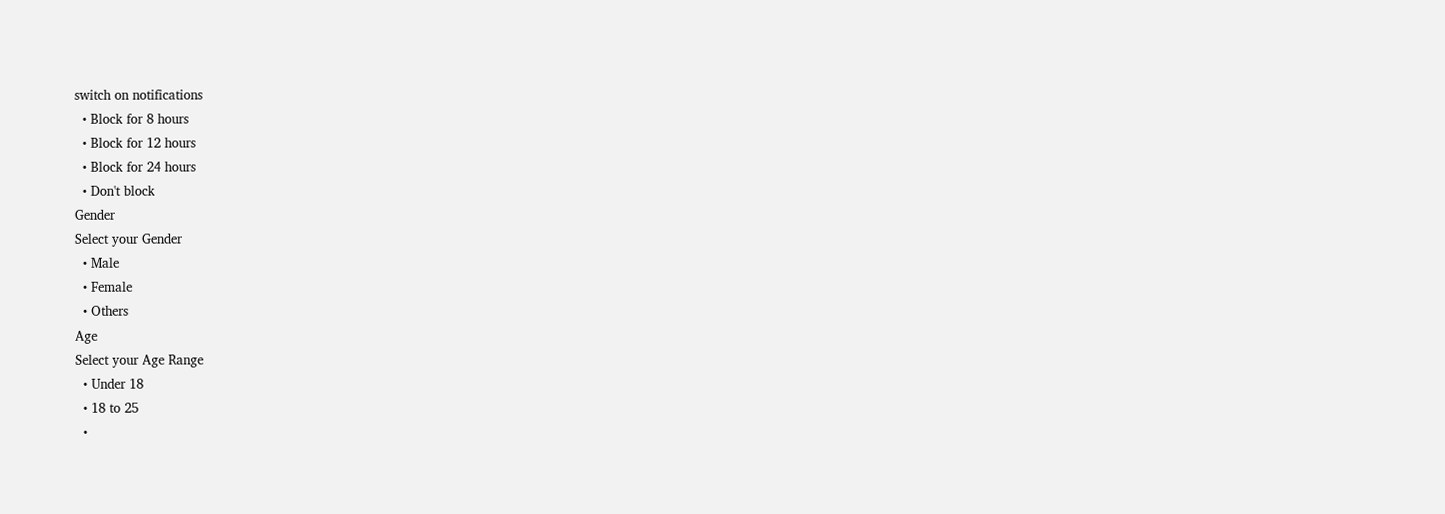switch on notifications
  • Block for 8 hours
  • Block for 12 hours
  • Block for 24 hours
  • Don't block
Gender
Select your Gender
  • Male
  • Female
  • Others
Age
Select your Age Range
  • Under 18
  • 18 to 25
  •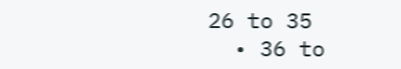26 to 35
  • 36 to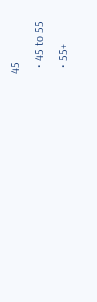45
  • 45 to 55
  • 55+